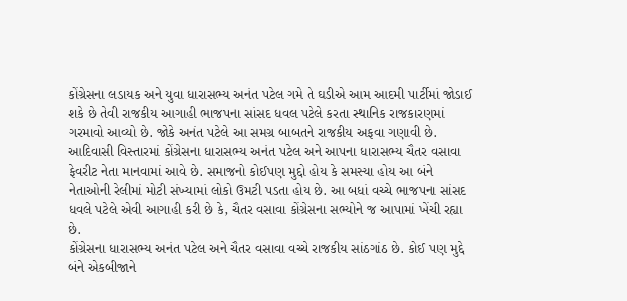કોંગ્રેસના લડાયક અને યુવા ધારાસભ્ય અનંત પટેલ ગમે તે ઘડીએ આમ આદમી પાર્ટીમાં જોડાઈ શકે છે તેવી રાજકીય આગાહી ભાજપના સાંસદ ધવલ પટેલે કરતા સ્થાનિક રાજકારણમાં ગરમાવો આવ્યો છે. જોકે અનંત પટેલે આ સમગ્ર બાબતને રાજકીય અફવા ગણાવી છે. આદિવાસી વિસ્તારમાં કોંગ્રેસના ધારાસભ્ય અનંત પટેલ અને આપના ધારાસભ્ય ચૈતર વસાવા ફેવરીટ નેતા માનવામાં આવે છે. સમાજનો કોઈપણ મુદ્દો હોય કે સમસ્યા હોય આ બંને નેતાઓની રેલીમાં મોટી સંખ્યામાં લોકો ઉમટી પડતા હોય છે. આ બધાં વચ્ચે ભાજપના સાંસદ ધવલે પટેલે એવી આગાહી કરી છે કે, ચૈતર વસાવા કોંગ્રેસના સભ્યોને જ આપામાં ખેંચી રહ્યા છે.
કોંગ્રેસના ધારાસભ્ય અનંત પટેલ અને ચૈતર વસાવા વચ્ચે રાજકીય સાંઠગાંઠ છે. કોઈ પણ મુદ્દે બંને એકબીજાને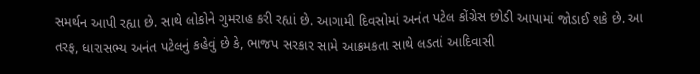સમર્થન આપી રહ્યા છે. સાથે લોકોને ગુમરાહ કરી રહ્યાં છે. આગામી દિવસોમાં અનંત પટેલ કોંગ્રેસ છોડી આપામાં જોડાઈ શકે છે. આ તરફ, ધારાસભ્ય અનંત પટેલનું કહેવું છે કે, ભાજપ સરકાર સામે આક્રમકતા સાથે લડતાં આદિવાસી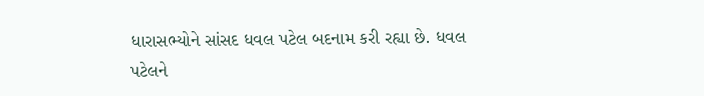ધારાસભ્યોને સાંસદ ધવલ પટેલ બદનામ કરી રહ્યા છે. ધવલ પટેલને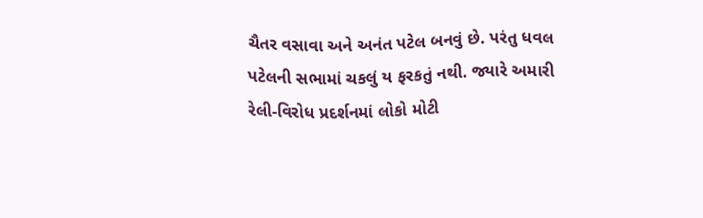ચૈતર વસાવા અને અનંત પટેલ બનવું છે. પરંતુ ધવલ પટેલની સભામાં ચકલું ય ફરકતું નથી. જ્યારે અમારી રેલી-વિરોધ પ્રદર્શનમાં લોકો મોટી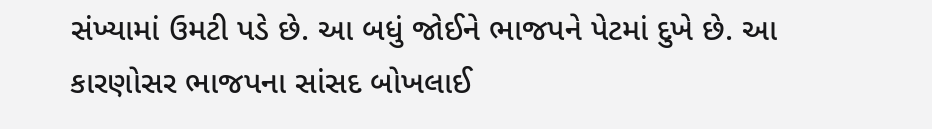સંખ્યામાં ઉમટી પડે છે. આ બધું જોઈને ભાજપને પેટમાં દુખે છે. આ કારણોસર ભાજપના સાંસદ બોખલાઈ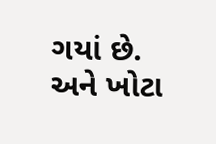ગયાં છે. અને ખોટા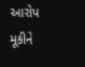આરોપ મૂકીને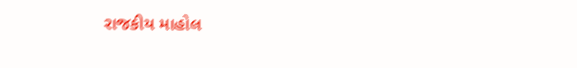રાજકીય માહોલ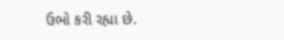ઉભો કરી રહ્યા છે.